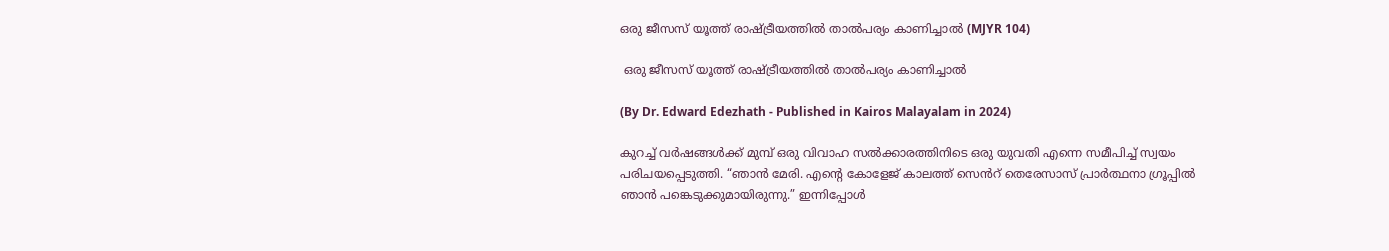ഒരു ജീസസ് യൂത്ത് രാഷ്ട്രീയത്തിൽ താൽപര്യം കാണിച്ചാൽ (MJYR 104)

 ഒരു ജീസസ് യൂത്ത് രാഷ്ട്രീയത്തിൽ താൽപര്യം കാണിച്ചാൽ

(By Dr. Edward Edezhath - Published in Kairos Malayalam in 2024)

കുറച്ച് വർഷങ്ങൾക്ക് മുമ്പ് ഒരു വിവാഹ സൽക്കാരത്തിനിടെ ഒരു യുവതി എന്നെ സമീപിച്ച് സ്വയം പരിചയപ്പെടുത്തി. “ഞാൻ മേരി. എൻ്റെ കോളേജ് കാലത്ത് സെൻറ് തെരേസാസ് പ്രാർത്ഥനാ ഗ്രൂപ്പിൽ ഞാൻ പങ്കെടുക്കുമായിരുന്നു.” ഇന്നിപ്പോൾ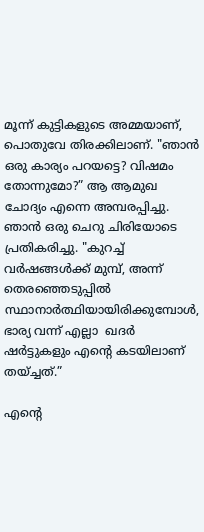മൂന്ന് കുട്ടികളുടെ അമ്മയാണ്,  പൊതുവേ തിരക്കിലാണ്. "ഞാൻ ഒരു കാര്യം പറയട്ടെ? വിഷമം തോന്നുമോ?” ആ ആമുഖ ചോദ്യം എന്നെ അമ്പരപ്പിച്ചു. ഞാൻ ഒരു ചെറു ചിരിയോടെ പ്രതികരിച്ചു. "കുറച്ച് വർഷങ്ങൾക്ക് മുമ്പ്, അന്ന് തെരഞ്ഞെടുപ്പിൽ സ്ഥാനാർത്ഥിയായിരിക്കുമ്പോൾ, ഭാര്യ വന്ന് എല്ലാ  ഖദർ ഷർട്ടുകളും എൻ്റെ കടയിലാണ് തയ്ച്ചത്.”

എൻ്റെ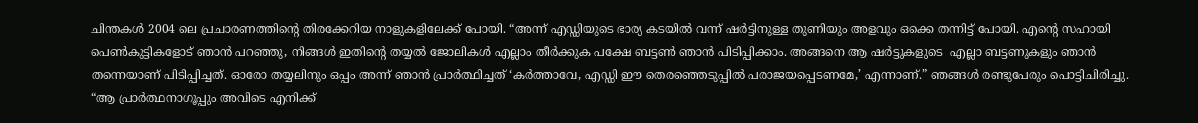ചിന്തകൾ 2004 ലെ പ്രചാരണത്തിൻ്റെ തിരക്കേറിയ നാളുകളിലേക്ക് പോയി. “അന്ന് എഡ്ഡിയുടെ ഭാര്യ കടയിൽ വന്ന് ഷർട്ടിനുള്ള തുണിയും അളവും ഒക്കെ തന്നിട്ട് പോയി. എൻ്റെ സഹായി പെൺകുട്ടികളോട് ഞാൻ പറഞ്ഞു, നിങ്ങൾ ഇതിന്റെ തയ്യൽ ജോലികൾ എല്ലാം തീർക്കുക പക്ഷേ ബട്ടൺ ഞാൻ പിടിപ്പിക്കാം. അങ്ങനെ ആ ഷർട്ടുകളുടെ  എല്ലാ ബട്ടണുകളും ഞാൻ തന്നെയാണ് പിടിപ്പിച്ചത്. ഓരോ തയ്യലിനും ഒപ്പം അന്ന് ഞാൻ പ്രാർത്ഥിച്ചത് ‘കർത്താവേ, എഡ്ഡി ഈ തെരഞ്ഞെടുപ്പിൽ പരാജയപ്പെടണമേ,’ എന്നാണ്.” ഞങ്ങൾ രണ്ടുപേരും പൊട്ടിചിരിച്ചു. “ആ പ്രാർത്ഥനാഗൂപ്പും അവിടെ എനിക്ക്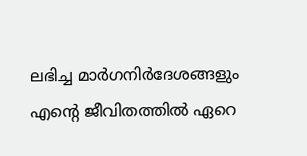ലഭിച്ച മാർഗനിർദേശങ്ങളും എന്റെ ജീവിതത്തിൽ ഏറെ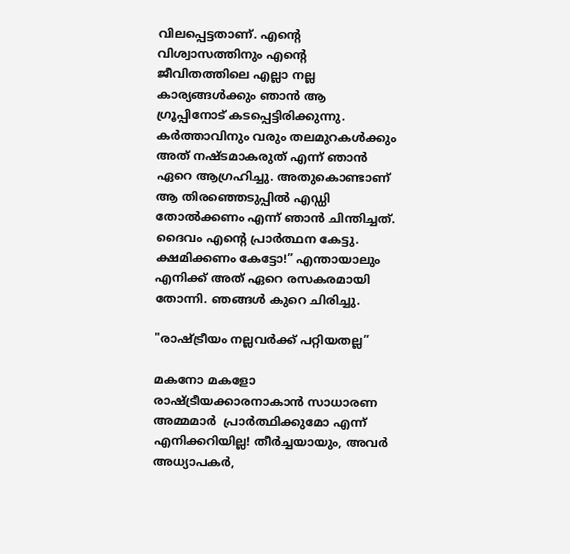വിലപ്പെട്ടതാണ്. എൻ്റെ വിശ്വാസത്തിനും എൻ്റെ ജീവിതത്തിലെ എല്ലാ നല്ല കാര്യങ്ങൾക്കും ഞാൻ ആ ഗ്രൂപ്പിനോട് കടപ്പെട്ടിരിക്കുന്നു. കർത്താവിനും വരും തലമുറകൾക്കും അത് നഷ്ടമാകരുത് എന്ന് ഞാൻ ഏറെ ആഗ്രഹിച്ചു. അതുകൊണ്ടാണ് ആ തിരഞ്ഞെടുപ്പിൽ എഡ്ഡി തോൽക്കണം എന്ന് ഞാൻ ചിന്തിച്ചത്. ദൈവം എന്റെ പ്രാർത്ഥന കേട്ടു. ക്ഷമിക്കണം കേട്ടോ!” എന്തായാലും എനിക്ക് അത് ഏറെ രസകരമായി തോന്നി. ഞങ്ങൾ കുറെ ചിരിച്ചു.

"രാഷ്ട്രീയം നല്ലവർക്ക് പറ്റിയതല്ല”

മകനോ മകളോ രാഷ്ട്രീയക്കാരനാകാൻ സാധാരണ അമ്മമാർ  പ്രാർത്ഥിക്കുമോ എന്ന് എനിക്കറിയില്ല! തീർച്ചയായും, അവർ അധ്യാപകർ,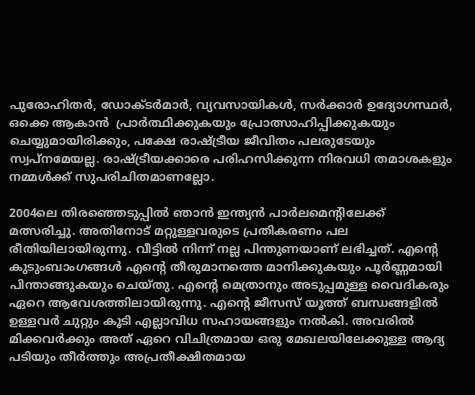പുരോഹിതർ, ഡോക്ടർമാർ, വ്യവസായികൾ, സർക്കാർ ഉദ്യോഗസ്ഥർ, ഒക്കെ ആകാൻ  പ്രാർത്ഥിക്കുകയും പ്രോത്സാഹിപ്പിക്കുകയും ചെയ്യുമായിരിക്കും, പക്ഷേ രാഷ്ട്രീയ ജീവിതം പലരുടേയും സ്വപ്നമേയല്ല. രാഷ്ട്രീയക്കാരെ പരിഹസിക്കുന്ന നിരവധി തമാശകളും നമ്മൾക്ക് സുപരിചിതമാണല്ലോ.

2004ലെ തിരഞ്ഞെടുപ്പിൽ ഞാൻ ഇന്ത്യൻ പാർലമെൻ്റിലേക്ക് മത്സരിച്ചു. അതിനോട് മറ്റുള്ളവരുടെ പ്രതികരണം പല രീതിയിലായിരുന്നു. വീട്ടിൽ നിന്ന് നല്ല പിന്തുണയാണ് ലഭിച്ചത്. എൻ്റെ കുടുംബാംഗങ്ങൾ എൻ്റെ തീരുമാനത്തെ മാനിക്കുകയും പൂർണ്ണമായി പിന്താങ്ങുകയും ചെയ്തു. എൻ്റെ മെത്രാനും അടുപ്പമുള്ള വൈദികരും ഏറെ ആവേശത്തിലായിരുന്നു. എൻ്റെ ജീസസ് യൂത്ത് ബന്ധങ്ങളിൽ ഉള്ളവർ ചുറ്റും കൂടി എല്ലാവിധ സഹായങ്ങളും നൽകി. അവരിൽ മിക്കവർക്കും അത് ഏറെ വിചിത്രമായ ഒരു മേഖലയിലേക്കുള്ള ആദ്യ പടിയും തീർത്തും അപ്രതീക്ഷിതമായ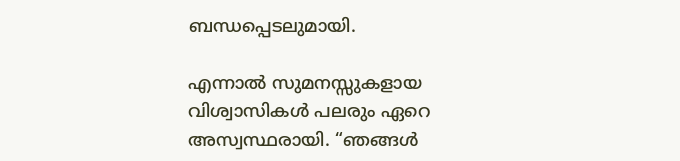ബന്ധപ്പെടലുമായി.

എന്നാൽ സുമനസ്സുകളായ വിശ്വാസികൾ പലരും ഏറെ അസ്വസ്ഥരായി. “ഞങ്ങൾ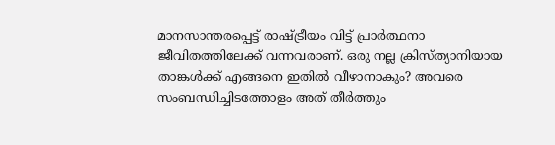മാനസാന്തരപ്പെട്ട് രാഷ്ട്രീയം വിട്ട് പ്രാർത്ഥനാ ജീവിതത്തിലേക്ക് വന്നവരാണ്. ഒരു നല്ല ക്രിസ്ത്യാനിയായ താങ്കൾക്ക് എങ്ങനെ ഇതിൽ വീഴാനാകും? അവരെ സംബന്ധിച്ചിടത്തോളം അത് തീർത്തും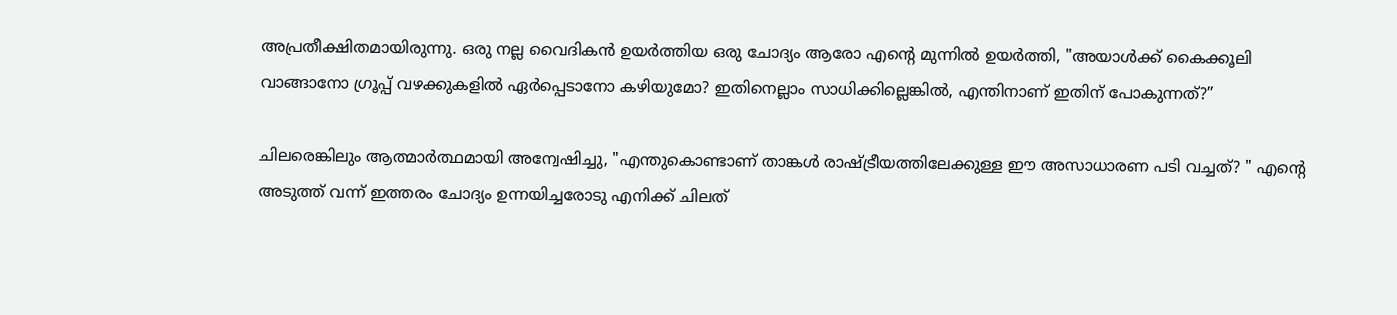അപ്രതീക്ഷിതമായിരുന്നു. ഒരു നല്ല വൈദികൻ ഉയർത്തിയ ഒരു ചോദ്യം ആരോ എന്റെ മുന്നിൽ ഉയർത്തി, "അയാൾക്ക് കൈക്കൂലി വാങ്ങാനോ ഗ്രൂപ്പ് വഴക്കുകളിൽ ഏർപ്പെടാനോ കഴിയുമോ? ഇതിനെല്ലാം സാധിക്കില്ലെങ്കിൽ, എന്തിനാണ് ഇതിന് പോകുന്നത്?”

ചിലരെങ്കിലും ആത്മാർത്ഥമായി അന്വേഷിച്ചു, "എന്തുകൊണ്ടാണ് താങ്കൾ രാഷ്ട്രീയത്തിലേക്കുള്ള ഈ അസാധാരണ പടി വച്ചത്? " എൻ്റെ അടുത്ത് വന്ന് ഇത്തരം ചോദ്യം ഉന്നയിച്ചരോടു എനിക്ക് ചിലത്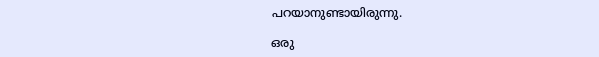പറയാനുണ്ടായിരുന്നു.

ഒരു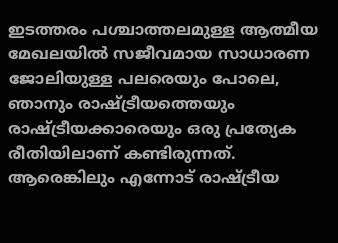ഇടത്തരം പശ്ചാത്തലമുള്ള ആത്മീയ മേഖലയിൽ സജീവമായ സാധാരണ ജോലിയുള്ള പലരെയും പോലെ, ഞാനും രാഷ്ട്രീയത്തെയും രാഷ്ട്രീയക്കാരെയും ഒരു പ്രത്യേക രീതിയിലാണ് കണ്ടിരുന്നത്. ആരെങ്കിലും എന്നോട് രാഷ്ട്രീയ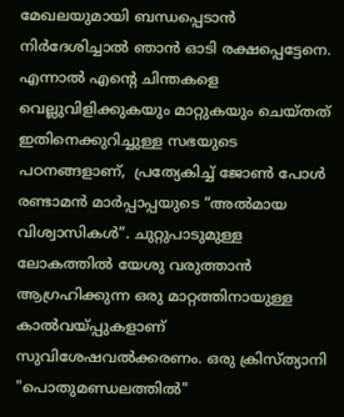മേഖലയുമായി ബന്ധപ്പെടാൻ നിർദേശിച്ചാൽ ഞാൻ ഓടി രക്ഷപ്പെട്ടേനെ. എന്നാൽ എൻ്റെ ചിന്തകളെ വെല്ലുവിളിക്കുകയും മാറ്റുകയും ചെയ്തത് ഇതിനെക്കുറിച്ചുള്ള സഭയുടെ പഠനങ്ങളാണ്,  പ്രത്യേകിച്ച് ജോൺ പോൾ രണ്ടാമൻ മാർപ്പാപ്പയുടെ “അൽമായ വിശ്വാസികൾ”. ചുറ്റുപാടുമുള്ള ലോകത്തിൽ യേശു വരുത്താൻ ആഗ്രഹിക്കുന്ന ഒരു മാറ്റത്തിനായുള്ള കാൽവയ്പ്പുകളാണ് സുവിശേഷവൽക്കരണം. ഒരു ക്രിസ്ത്യാനി "പൊതുമണ്ഡലത്തിൽ"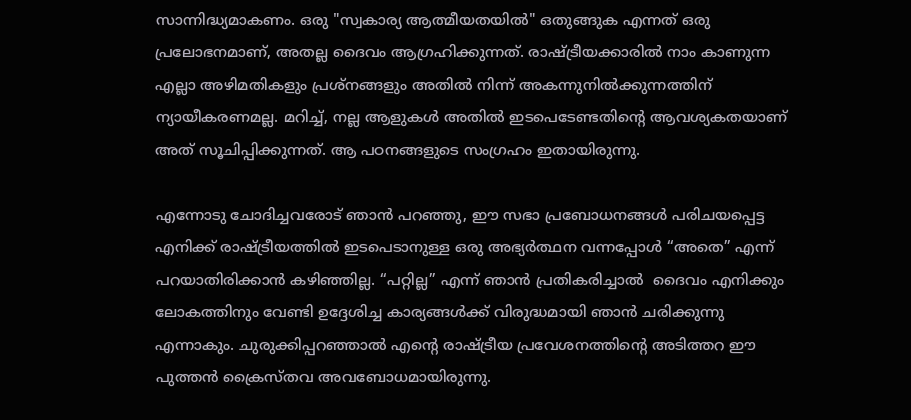സാന്നിദ്ധ്യമാകണം. ഒരു "സ്വകാര്യ ആത്മീയതയിൽ" ഒതുങ്ങുക എന്നത് ഒരു പ്രലോഭനമാണ്, അതല്ല ദൈവം ആഗ്രഹിക്കുന്നത്. രാഷ്ട്രീയക്കാരിൽ നാം കാണുന്ന എല്ലാ അഴിമതികളും പ്രശ്നങ്ങളും അതിൽ നിന്ന് അകന്നുനിൽക്കുന്നത്തിന് ന്യായീകരണമല്ല. മറിച്ച്, നല്ല ആളുകൾ അതിൽ ഇടപെടേണ്ടതിൻ്റെ ആവശ്യകതയാണ് അത് സൂചിപ്പിക്കുന്നത്. ആ പഠനങ്ങളുടെ സംഗ്രഹം ഇതായിരുന്നു.

എന്നോടു ചോദിച്ചവരോട് ഞാൻ പറഞ്ഞു, ഈ സഭാ പ്രബോധനങ്ങൾ പരിചയപ്പെട്ട എനിക്ക് രാഷ്ട്രീയത്തിൽ ഇടപെടാനുള്ള ഒരു അഭ്യർത്ഥന വന്നപ്പോൾ “അതെ” എന്ന് പറയാതിരിക്കാൻ കഴിഞ്ഞില്ല. “പറ്റില്ല” എന്ന് ഞാൻ പ്രതികരിച്ചാൽ  ദൈവം എനിക്കും ലോകത്തിനും വേണ്ടി ഉദ്ദേശിച്ച കാര്യങ്ങൾക്ക് വിരുദ്ധമായി ഞാൻ ചരിക്കുന്നു എന്നാകും. ചുരുക്കിപ്പറഞ്ഞാൽ എന്റെ രാഷ്ട്രീയ പ്രവേശനത്തിന്റെ അടിത്തറ ഈ പുത്തൻ ക്രൈസ്തവ അവബോധമായിരുന്നു.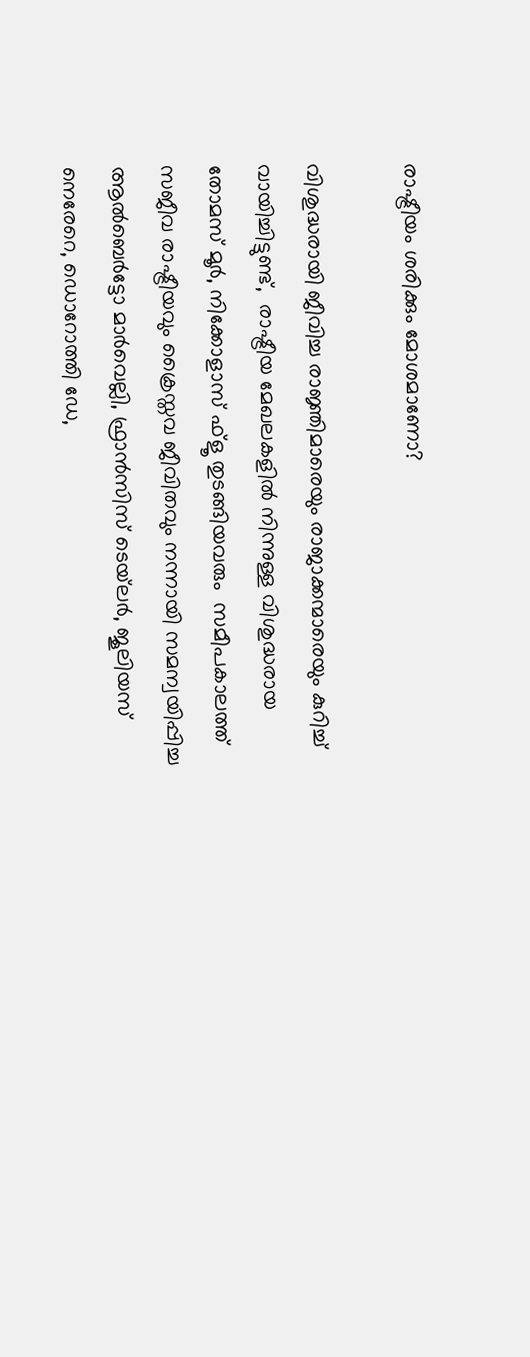രാഷ്ട്രീയം ശരിക്കും മോശമാണോ?

വിശുദ്ധരായി ജീവിച്ച രാജ്ഞിമാരെയും രാജാക്കന്മാരെയും കുറിച്ച് വായിച്ചിട്ടുണ്ട്,  രാഷ്ട്രീയ മേഖലകളിൽ നിന്നുള്ള വിശുദ്ധരായ തോമസ് മൂർ, നിക്കോളാസ് ഫ്ളൂ തുടങ്ങിയവരും  സമീപകാലത്ത് സജീവ രാഷ്ട്രീയവും ക്രൈസ്തവ ജീവിതവും നന്നായി സമന്വയിപ്പിച്ച ആൽബെർട്ടോ മാർവെല്ലി, ഫ്രാൻസിസ് ടെയ്‌ലർ, ജൂലിയസ് നെരേറെ, ഡൊറോത്തി ഡേ,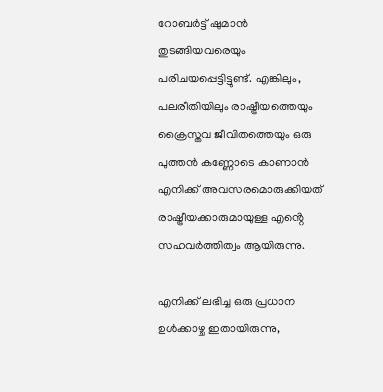റോബർട്ട് ഷുമാൻ തുടങ്ങിയവരെയും പരിചയപ്പെട്ടിട്ടുണ്ട്. എങ്കിലും, പലരീതിയിലും രാഷ്ട്രീയത്തെയും ക്രൈസ്തവ ജീവിതത്തെയും ഒരു പുത്തൻ കണ്ണോടെ കാണാൻ എനിക്ക് അവസരമൊരുക്കിയത്  രാഷ്ട്രീയക്കാരുമായുള്ള എൻ്റെ സഹവർത്തിത്വം ആയിരുന്നു.

എനിക്ക് ലഭിച്ച ഒരു പ്രധാന ഉൾക്കാഴ്ച ഇതായിരുന്നു,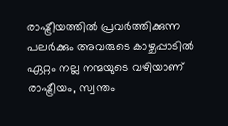രാഷ്ട്രീയത്തിൽ പ്രവർത്തിക്കുന്ന പലർക്കും അവരുടെ കാഴ്ചപ്പാടിൽ ഏറ്റം നല്ല നന്മയുടെ വഴിയാണ് രാഷ്ട്രീയം, സ്വന്തം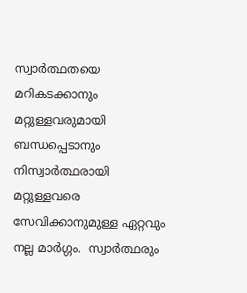സ്വാർത്ഥതയെ മറികടക്കാനും മറ്റുള്ളവരുമായി ബന്ധപ്പെടാനും നിസ്വാർത്ഥരായി മറ്റുള്ളവരെ സേവിക്കാനുമുള്ള ഏറ്റവും നല്ല മാർഗ്ഗം.  സ്വാർത്ഥരും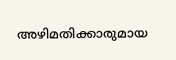അഴിമതിക്കാരുമായ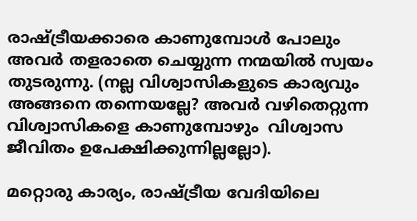രാഷ്ട്രീയക്കാരെ കാണുമ്പോൾ പോലും അവർ തളരാതെ ചെയ്യുന്ന നന്മയിൽ സ്വയം തുടരുന്നു. (നല്ല വിശ്വാസികളുടെ കാര്യവും അങ്ങനെ തന്നെയല്ലേ? അവർ വഴിതെറ്റുന്ന വിശ്വാസികളെ കാണുമ്പോഴും  വിശ്വാസ ജീവിതം ഉപേക്ഷിക്കുന്നില്ലല്ലോ).

മറ്റൊരു കാര്യം, രാഷ്ട്രീയ വേദിയിലെ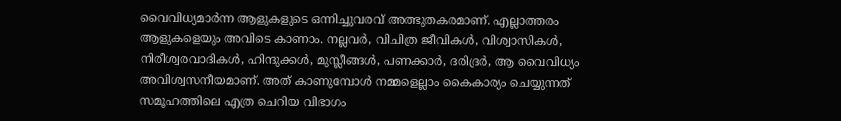വൈവിധ്യമാർന്ന ആളുകളുടെ ഒന്നിച്ചുവരവ് അത്ഭുതകരമാണ്. എല്ലാത്തരം ആളുകളെയും അവിടെ കാണാം. നല്ലവർ, വിചിത്ര ജീവികൾ, വിശ്വാസികൾ, നിരീശ്വരവാദികൾ, ഹിന്ദുക്കൾ, മുസ്ലീങ്ങൾ, പണക്കാർ, ദരിദ്രർ, ആ വൈവിധ്യം അവിശ്വസനീയമാണ്. അത് കാണുമ്പോൾ നമ്മളെല്ലാം കൈകാര്യം ചെയ്യുന്നത് സമൂഹത്തിലെ എത്ര ചെറിയ വിഭാഗം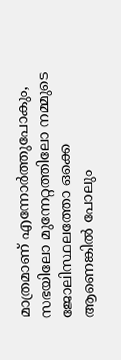മാത്രമാണ് എന്നോർത്തുപോകും, സഭയിലോ മുന്നേറ്റത്തിലോ നമ്മുടെ ജോലിസ്ഥലത്തോ ഒക്കെ ആണെങ്കിൽ പോലും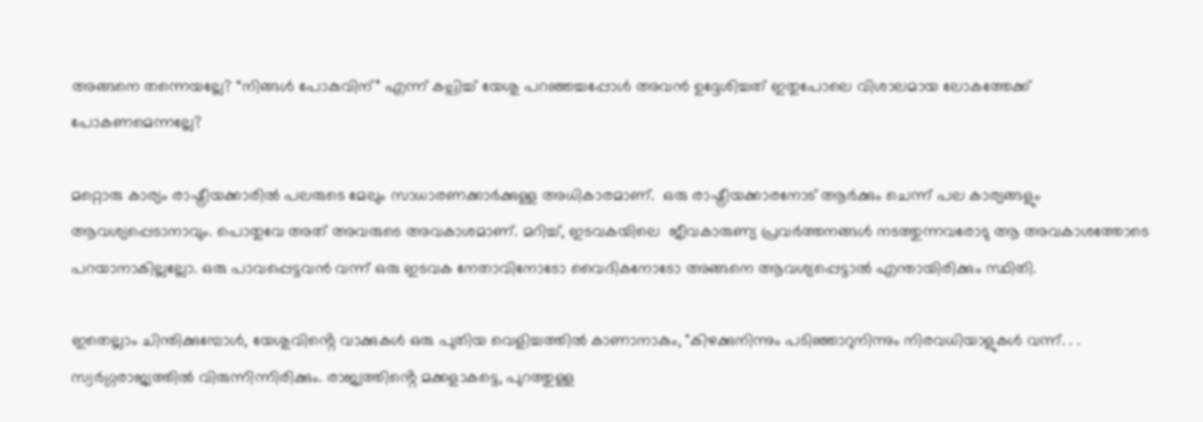അങ്ങനെ തന്നെയല്ലേ? “നിങ്ങൾ പോകുവിന്” എന്ന് കല്പിച്ച് യേശു പറഞ്ഞച്ചപ്പോൾ അവൻ ഉദ്ദേശിച്ചത് ഇതുപോലെ വിശാലമായ ലോകത്തേക്ക് പോകണമെന്നല്ലേ?

മറ്റൊരു കാര്യം രാഷ്ട്രീയക്കാരിൽ പലരുടെ മേലും സാധാരണക്കാർക്കുള്ള അധികാരമാണ്.  ഒരു രാഷ്ട്രീയക്കാരനോട് ആർക്കും ചെന്ന് പല കാര്യങ്ങളും  ആവശ്യപ്പെടാനാവും. പൊതുവേ അത് അവരുടെ അവകാശമാണ്. മറിച്ച്, ഇടവകയിലെ  ജീവകാരുണ്യ പ്രവർത്തനങ്ങൾ നടത്തുന്നവരോടു ആ അവകാശത്തോടെ പറയാനാകില്ലല്ലോ. ഒരു പാവപ്പെട്ടവൻ വന്ന് ഒരു ഇടവക നേതാവിനോടോ വൈദികനോടോ അങ്ങനെ ആവശ്യപ്പെട്ടാൽ എന്തായിരിക്കും സ്ഥിതി.

ഇതെല്ലാം ചിന്തിക്കുമ്പോൾ, യേശുവിൻ്റെ വാക്കുകൾ ഒരു പുതിയ വെളിച്ചത്തിൽ കാണാനാകും, "കിഴക്കുനിന്നും പടിഞ്ഞാറുനിന്നും നിരവധിയാളുകൾ വന്ന്. . . സ്വർഗ്ഗരാജ്യത്തിൽ വിരുന്നിന്നിരിക്കും. രാജ്യത്തിൻ്റെ മക്കളാകട്ടെ, പുറത്തുള്ള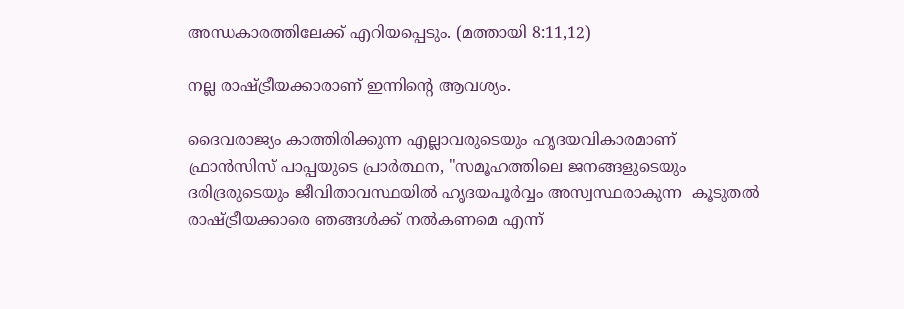അന്ധകാരത്തിലേക്ക് എറിയപ്പെടും. (മത്തായി 8:11,12)

നല്ല രാഷ്ട്രീയക്കാരാണ് ഇന്നിന്റെ ആവശ്യം.

ദൈവരാജ്യം കാത്തിരിക്കുന്ന എല്ലാവരുടെയും ഹൃദയവികാരമാണ്  ഫ്രാൻസിസ് പാപ്പയുടെ പ്രാർത്ഥന, "സമൂഹത്തിലെ ജനങ്ങളുടെയും ദരിദ്രരുടെയും ജീവിതാവസ്ഥയിൽ ഹൃദയപൂർവ്വം അസ്വസ്ഥരാകുന്ന  കൂടുതൽ രാഷ്ട്രീയക്കാരെ ഞങ്ങൾക്ക് നൽകണമെ എന്ന്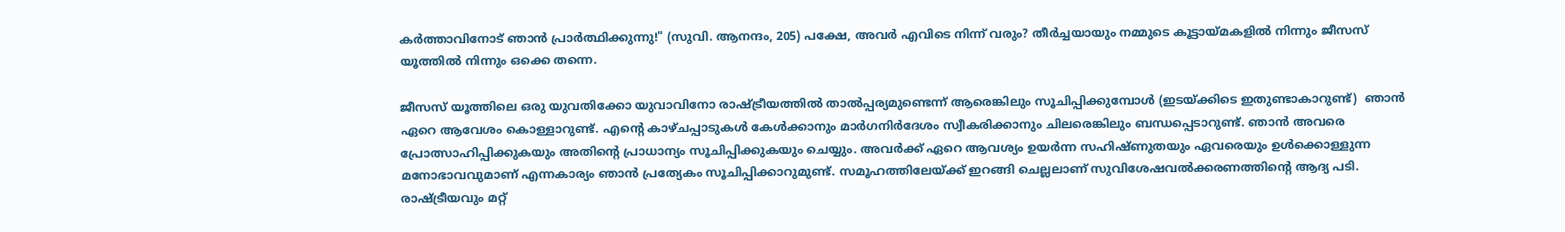കർത്താവിനോട് ഞാൻ പ്രാർത്ഥിക്കുന്നു!" (സുവി. ആനന്ദം, 205) പക്ഷേ, അവർ എവിടെ നിന്ന് വരും? തീർച്ചയായും നമ്മുടെ കൂട്ടായ്മകളിൽ നിന്നും ജീസസ് യൂത്തിൽ നിന്നും ഒക്കെ തന്നെ.

ജീസസ് യൂത്തിലെ ഒരു യുവതിക്കോ യുവാവിനോ രാഷ്ട്രീയത്തിൽ താൽപ്പര്യമുണ്ടെന്ന് ആരെങ്കിലും സൂചിപ്പിക്കുമ്പോൾ (ഇടയ്ക്കിടെ ഇതുണ്ടാകാറുണ്ട്)  ഞാൻ ഏറെ ആവേശം കൊള്ളാറുണ്ട്. എൻ്റെ കാഴ്ചപ്പാടുകൾ കേൾക്കാനും മാർഗനിർദേശം സ്വീകരിക്കാനും ചിലരെങ്കിലും ബന്ധപ്പെടാറുണ്ട്. ഞാൻ അവരെ പ്രോത്സാഹിപ്പിക്കുകയും അതിൻ്റെ പ്രാധാന്യം സൂചിപ്പിക്കുകയും ചെയ്യും. അവർക്ക് ഏറെ ആവശ്യം ഉയർന്ന സഹിഷ്ണുതയും ഏവരെയും ഉൾക്കൊള്ളുന്ന മനോഭാവവുമാണ് എന്നകാര്യം ഞാൻ പ്രത്യേകം സൂചിപ്പിക്കാറുമുണ്ട്. സമൂഹത്തിലേയ്ക്ക് ഇറങ്ങി ചെല്ലലാണ് സുവിശേഷവൽക്കരണത്തിന്റെ ആദ്യ പടി. രാഷ്ട്രീയവും മറ്റ്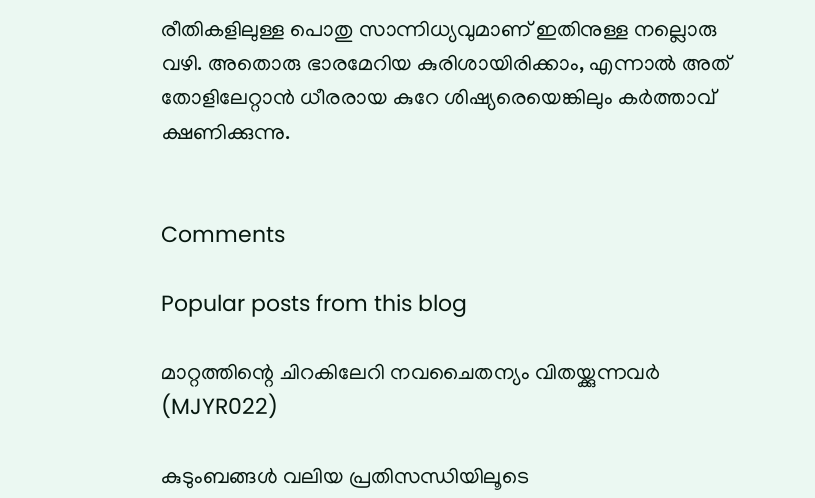രീതികളിലുള്ള പൊതു സാന്നിധ്യവുമാണ് ഇതിനുള്ള നല്ലൊരു വഴി. അതൊരു ഭാരമേറിയ കുരിശായിരിക്കാം, എന്നാൽ അത് തോളിലേറ്റാൻ ധീരരായ കുറേ ശിഷ്യരെയെങ്കിലും കർത്താവ് ക്ഷണിക്കുന്നു.


Comments

Popular posts from this blog

മാറ്റത്തിന്റെ ചിറകിലേറി നവചൈതന്യം വിതയ്ക്കുന്നവര്‍ (MJYR022)

കുടുംബങ്ങൾ വലിയ പ്രതിസന്ധിയിലൂടെ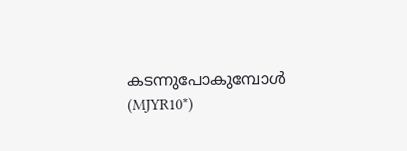കടന്നുപോകുമ്പോൾ (MJYR10*)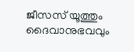ജീസസ് യൂത്തും ദൈവാനുഭവവും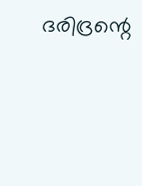ദരിദ്രന്റെ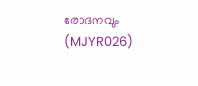രോദനവും (MJYR026)